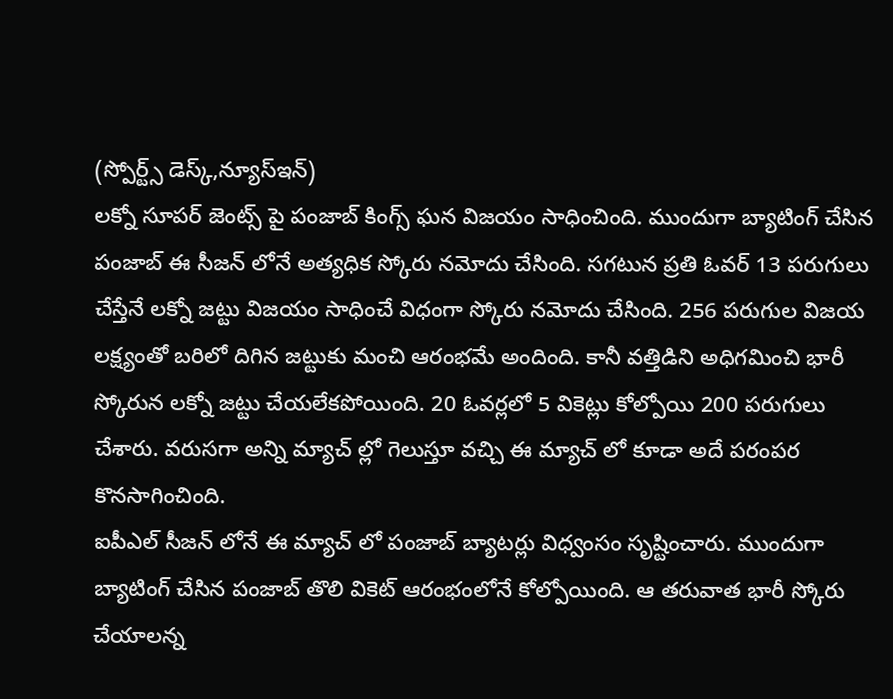(స్పోర్ట్స్ డెస్క్,న్యూస్ఇన్)
లక్నో సూపర్ జెంట్స్ పై పంజాబ్ కింగ్స్ ఘన విజయం సాధించింది. ముందుగా బ్యాటింగ్ చేసిన పంజాబ్ ఈ సీజన్ లోనే అత్యధిక స్కోరు నమోదు చేసింది. సగటున ప్రతి ఓవర్ 13 పరుగులు చేస్తేనే లక్నో జట్టు విజయం సాధించే విధంగా స్కోరు నమోదు చేసింది. 256 పరుగుల విజయ లక్ష్యంతో బరిలో దిగిన జట్టుకు మంచి ఆరంభమే అందింది. కానీ వత్తిడిని అధిగమించి భారీ స్కోరున లక్నో జట్టు చేయలేకపోయింది. 20 ఓవర్లలో 5 వికెట్లు కోల్పోయి 200 పరుగులు చేశారు. వరుసగా అన్ని మ్యాచ్ ల్లో గెలుస్తూ వచ్చి ఈ మ్యాచ్ లో కూడా అదే పరంపర కొనసాగించింది.
ఐపీఎల్ సీజన్ లోనే ఈ మ్యాచ్ లో పంజాబ్ బ్యాటర్లు విధ్వంసం సృష్టించారు. ముందుగా బ్యాటింగ్ చేసిన పంజాబ్ తొలి వికెట్ ఆరంభంలోనే కోల్పోయింది. ఆ తరువాత భారీ స్కోరు చేయాలన్న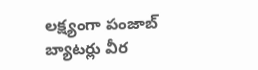లక్ష్యంగా పంజాబ్ బ్యాటర్లు వీర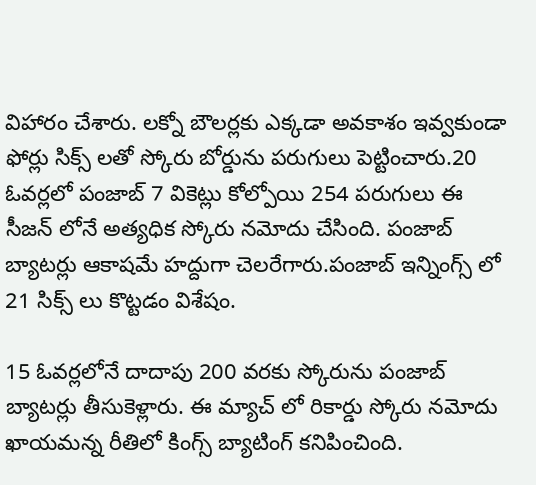విహారం చేశారు. లక్నో బౌలర్లకు ఎక్కడా అవకాశం ఇవ్వకుండా ఫోర్లు సిక్స్ లతో స్కోరు బోర్డును పరుగులు పెట్టించారు.20 ఓవర్లలో పంజాబ్ 7 వికెట్లు కోల్పోయి 254 పరుగులు ఈ సీజన్ లోనే అత్యధిక స్కోరు నమోదు చేసింది. పంజాబ్ బ్యాటర్లు ఆకాషమే హద్దుగా చెలరేగారు.పంజాబ్ ఇన్నింగ్స్ లో 21 సిక్స్ లు కొట్టడం విశేషం.

15 ఓవర్లలోనే దాదాపు 200 వరకు స్కోరును పంజాబ్ బ్యాటర్లు తీసుకెళ్లారు. ఈ మ్యాచ్ లో రికార్డు స్కోరు నమోదు ఖాయమన్న రీతిలో కింగ్స్ బ్యాటింగ్ కనిపించింది.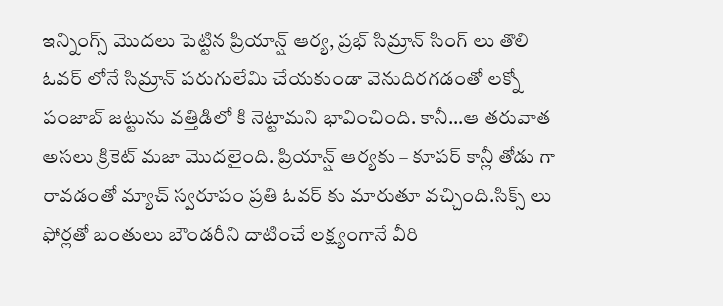ఇన్నింగ్స్ మొదలు పెట్టిన ప్రియాన్ష్ ఆర్య, ప్రభ్ సిమ్రాన్ సింగ్ లు తొలి ఓవర్ లోనే సిమ్రాన్ పరుగులేమి చేయకుండా వెనుదిరగడంతో లక్నో పంజాబ్ జట్టును వత్తిడిలో కి నెట్టామని భావించింది. కానీ…ఆ తరువాత అసలు క్రికెట్ మజా మొదలైంది. ప్రియాన్ష్ ఆర్యకు – కూపర్ కాన్లీ తోడు గా రావడంతో మ్యాచ్ స్వరూపం ప్రతి ఓవర్ కు మారుతూ వచ్చింది.సిక్స్ లు ఫోర్లతో బంతులు బౌండరీని దాటించే లక్ష్యంగానే వీరి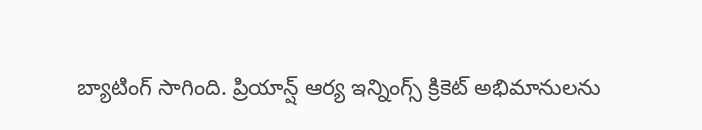బ్యాటింగ్ సాగింది. ప్రియాన్ష్ ఆర్య ఇన్నింగ్స్ క్రికెట్ అభిమానులను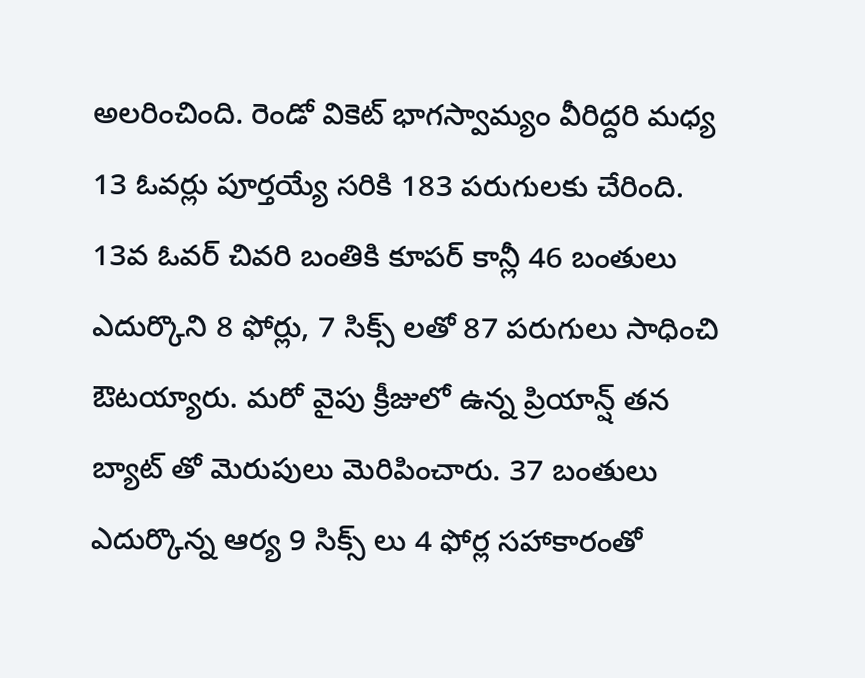అలరించింది. రెండో వికెట్ భాగస్వామ్యం వీరిద్దరి మధ్య 13 ఓవర్లు పూర్తయ్యే సరికి 183 పరుగులకు చేరింది. 13వ ఓవర్ చివరి బంతికి కూపర్ కాన్లీ 46 బంతులు ఎదుర్కొని 8 ఫోర్లు, 7 సిక్స్ లతో 87 పరుగులు సాధించి ఔటయ్యారు. మరో వైపు క్రీజులో ఉన్న ప్రియాన్ష్ తన బ్యాట్ తో మెరుపులు మెరిపించారు. 37 బంతులు ఎదుర్కొన్న ఆర్య 9 సిక్స్ లు 4 ఫోర్ల సహాకారంతో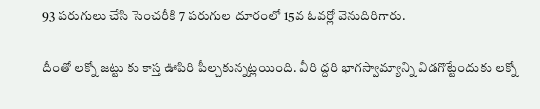93 పరుగులు చేసి సెంచరీకి 7 పరుగుల దూరంలో 15వ ఓవర్లో వెనుదిరిగారు.

దీంతో లక్నో జట్టు కు కాస్త ఊపిరి పీల్చకున్నట్లయింది. వీరి ద్దరి భాగస్వామ్యాన్ని విడగొట్టేందుకు లక్నో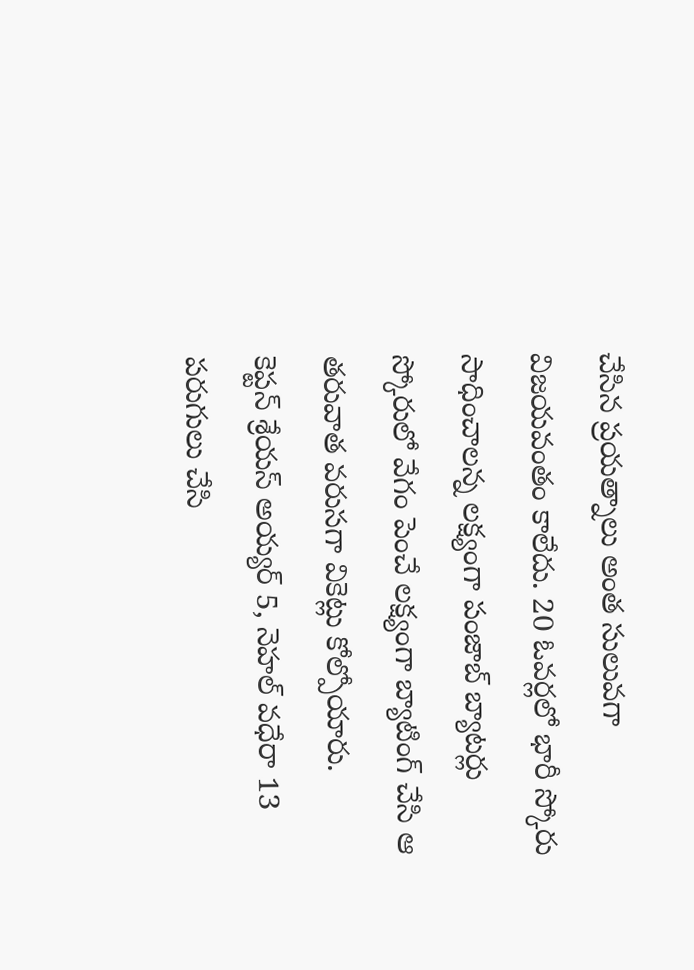చేసిన ప్రయత్నాలు అంత సులువగా విజయవంతం కాలేదు. 20 ఓవర్లలో భారీ స్కోరు సాధించాలన్న లక్ష్యంగా పంజాబ్ బ్యాటర్లు స్కోరులో వేగం పెంచే లక్ష్యంగా బ్యాటింగ్ చేసి ఆ తరువాత వరుసగా వికెట్లు కోల్పోయారు.
కెప్టన్ శ్రేయస్ అయ్యర్ 5, నెహల్ వధేరా 13 పరుగులు చేసి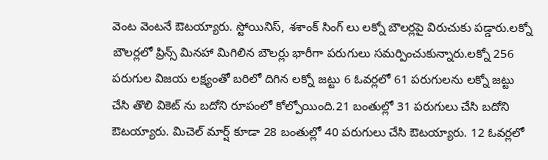వెంట వెంటనే ఔటయ్యారు. స్టోయినిస్, శశాంక్ సింగ్ లు లక్నో బౌలర్లపై విరుచుకు పడ్డారు.లక్నో బౌలర్లలో ప్రిన్స్ మినహా మిగిలిన బౌలర్లు భారీగా పరుగులు సమర్పించుకున్నారు.లక్నో 256 పరుగుల విజయ లక్ష్యంతో బరిలో దిగిన లక్నో జట్టు 6 ఓవర్లలో 61 పరుగులను లక్నో జట్టు చేసి తొలి వికెట్ ను బదోని రూపంలో కోల్పోయింది.21 బంతుల్లో 31 పరుగులు చేసి బదోని ఔటయ్యారు. మిచెల్ మార్ష్ కూడా 28 బంతుల్లో 40 పరుగులు చేసి ఔటయ్యారు. 12 ఓవర్లలో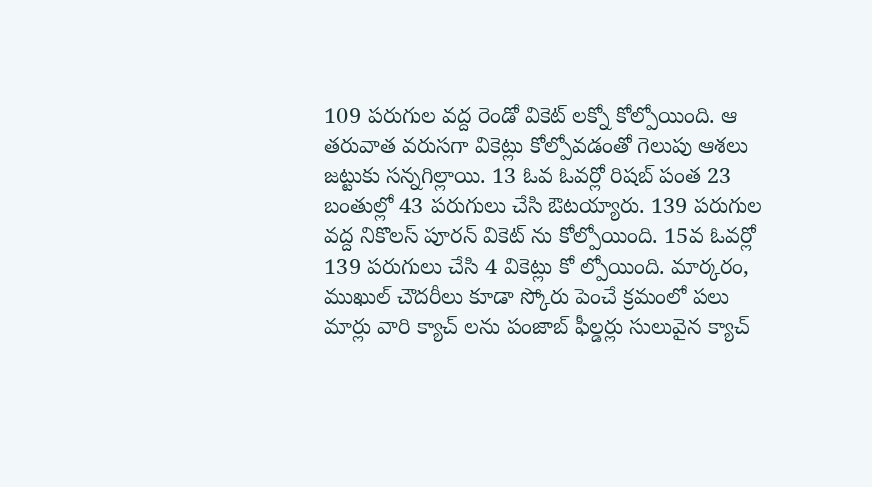109 పరుగుల వద్ద రెండో వికెట్ లక్నో కోల్పోయింది. ఆ తరువాత వరుసగా వికెట్లు కోల్పోవడంతో గెలుపు ఆశలు జట్టుకు సన్నగిల్లాయి. 13 ఓవ ఓవర్లో రిషబ్ పంత 23 బంతుల్లో 43 పరుగులు చేసి ఔటయ్యారు. 139 పరుగుల వద్ద నికొలస్ పూరన్ వికెట్ ను కోల్పోయింది. 15వ ఓవర్లో 139 పరుగులు చేసి 4 వికెట్లు కో ల్పోయింది. మార్కరం, ముఖుల్ చౌదరీలు కూడా స్కోరు పెంచే క్రమంలో పలు మార్లు వారి క్యాచ్ లను పంజాబ్ ఫీల్డర్లు సులువైన క్యాచ్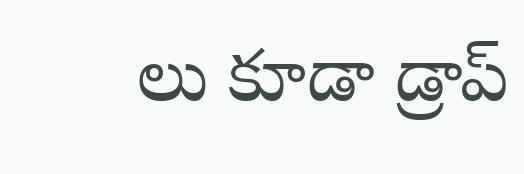లు కూడా డ్రాప్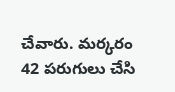చేవారు. మర్కరం 42 పరుగులు చేసి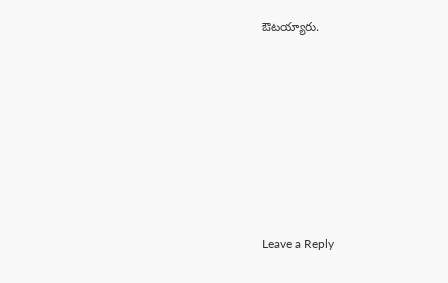ఔటయ్యారు.










Leave a Reply